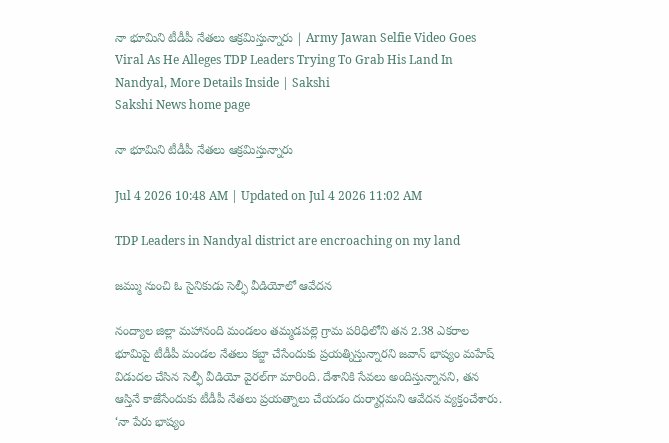నా భూమిని టీడీపీ నేతలు ఆక్రమిస్తున్నారు | Army Jawan Selfie Video Goes Viral As He Alleges TDP Leaders Trying To Grab His Land In Nandyal, More Details Inside | Sakshi
Sakshi News home page

నా భూమిని టీడీపీ నేతలు ఆక్రమిస్తున్నారు

Jul 4 2026 10:48 AM | Updated on Jul 4 2026 11:02 AM

TDP Leaders in Nandyal district are encroaching on my land

జమ్ము నుంచి ఓ సైనికుడు సెల్ఫీ వీడియోలో ఆవేదన

నంద్యాల జిల్లా మహానంది మండలం తమ్మడపల్లె గ్రామ పరిధిలోని తన 2.38 ఎకరాల భూమిపై టీడీపీ మండల నేతలు కబ్జా చేసేందుకు ప్రయత్నిస్తున్నారని జవాన్‌ భాష్యం మహేష్‌ విడుదల చేసిన సెల్ఫీ వీడియో వైరల్‌గా మారింది. దేశానికి సేవలు అందిస్తున్నానని, తన ఆస్తినే కాజేసేందుకు టీడీపీ నేతలు ప్రయత్నాలు చేయడం దుర్మార్గమని ఆవేదన వ్యక్తంచేశారు. ‘నా పేరు భాష్యం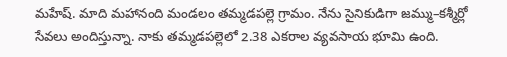మహేష్‌. మాది మహానంది మండలం తమ్మడపల్లె గ్రామం. నేను సైనికుడిగా జమ్ము–కశ్మీర్లో సేవలు అందిస్తున్నా. నాకు తమ్మడపల్లెలో 2.38 ఎకరాల వ్యవసాయ భూమి ఉంది.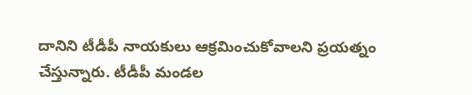దానిని టీడీపీ నాయకులు ఆక్రమించుకోవాలని ప్రయత్నం చేస్తున్నారు. టీడీపీ మండల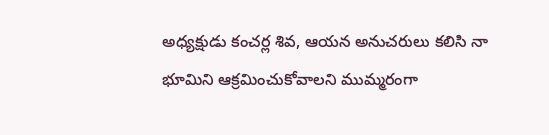అధ్యక్షుడు కంచర్ల శివ, ఆయన అనుచరులు కలిసి నా భూమిని ఆక్రమించుకోవాలని ముమ్మరంగా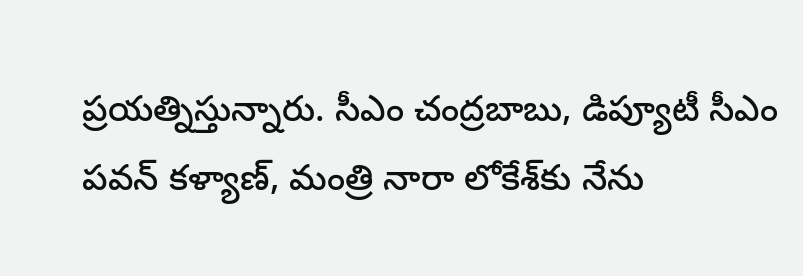ప్రయత్నిస్తున్నారు. సీఎం చంద్రబాబు, డిప్యూటీ సీఎం పవన్‌ కళ్యాణ్, మంత్రి నారా లోకేశ్‌కు నేను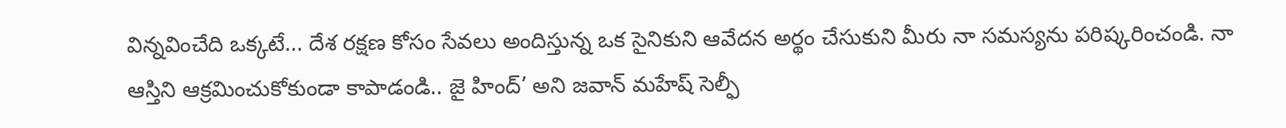విన్నవించేది ఒక్కటే... దేశ రక్షణ కోసం సేవలు అందిస్తున్న ఒక సైనికుని ఆవేదన అర్థం చేసుకుని మీరు నా సమస్యను పరిష్కరించండి. నా ఆస్తిని ఆక్రమించుకోకుండా కాపాడండి.. జై హింద్‌’ అని జవాన్‌ మహేష్‌ సెల్ఫీ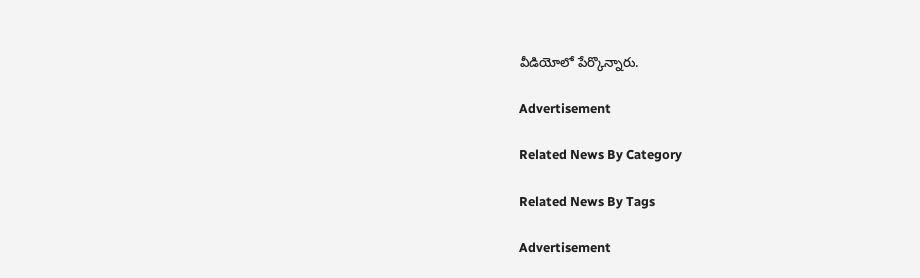వీడియోలో పేర్కొన్నారు.

Advertisement

Related News By Category

Related News By Tags

Advertisement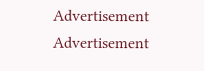Advertisement
Advertisement